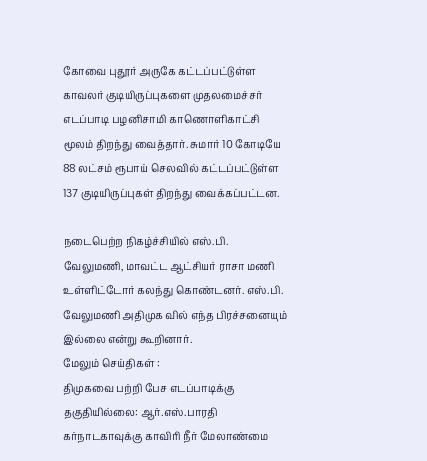கோவை புதூர் அருகே கட்டப்பட்டுள்ள காவலர் குடியிருப்புகளை முதலமைச்சர் எடப்பாடி பழனிசாமி காணொளிகாட்சி மூலம் திறந்து வைத்தார். சுமார் 10 கோடியே 88 லட்சம் ரூபாய் செலவில் கட்டப்பட்டுள்ள 137 குடியிருப்புகள் திறந்து வைக்கப்பட்டன.

நடைபெற்ற நிகழ்ச்சியில் எஸ்.பி. வேலுமணி, மாவட்ட ஆட்சியர் ராசா மணி உள்ளிட்டோர் கலந்து கொண்டனர். எஸ்.பி. வேலுமணி அதிமுக வில் எந்த பிரச்சனையும் இல்லை என்று கூறினார்.
மேலும் செய்திகள் :
திமுகவை பற்றி பேச எடப்பாடிக்கு தகுதியில்லை: ஆர்.எஸ்.பாரதி
கர்நாடகாவுக்கு காவிரி நீர் மேலாண்மை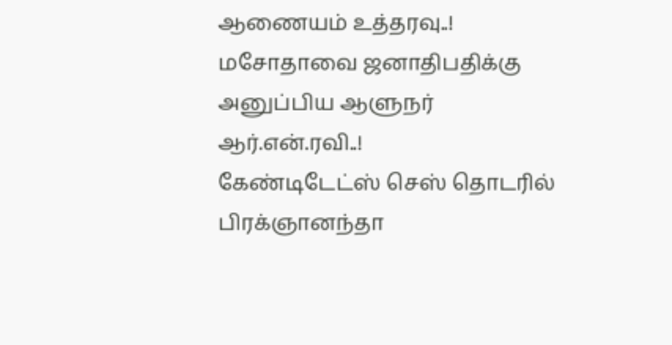ஆணையம் உத்தரவு..!
மசோதாவை ஜனாதிபதிக்கு அனுப்பிய ஆளுநர் ஆர்.என்.ரவி..!
கேண்டிடேட்ஸ் செஸ் தொடரில் பிரக்ஞானந்தா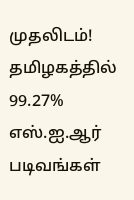முதலிடம்!
தமிழகத்தில் 99.27% எஸ்.ஐ.ஆர் படிவங்கள்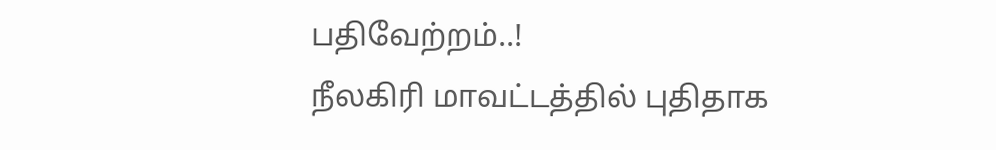பதிவேற்றம்..!
நீலகிரி மாவட்டத்தில் புதிதாக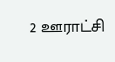2 ஊராட்சி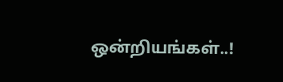ஒன்றியங்கள்..!